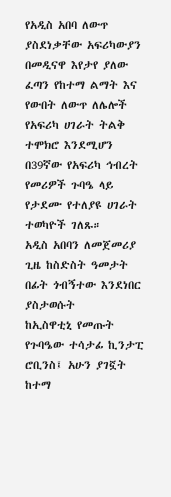የአዲስ አበባ ለውጥ ያስደነቃቸው አፍሪካውያን
በመዲናዋ እየታየ ያለው ፈጣን የከተማ ልማት እና የውበት ለውጥ ለሌሎች የአፍሪካ ሀገራት ትልቅ ተሞክሮ እንደሚሆን በ39ኛው የአፍሪካ ኅብረት የመሪዎች ጉባዔ ላይ የታደሙ የተለያዩ ሀገራት ተወካዮች ገለጹ።
አዲስ አበባን ለመጀመሪያ ጊዜ ከስድስት ዓመታት በፊት ጎብኝተው እንደነበር ያስታወሱት
ከኢስዋቲኒ የመጡት የጉባዔው ተሳታፊ ኪንታፒ ሮቢንስ፤ አሁን ያገኟት ከተማ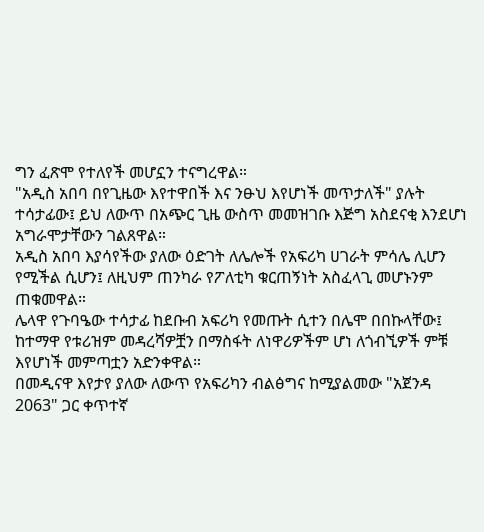ግን ፈጽሞ የተለየች መሆኗን ተናግረዋል።
"አዲስ አበባ በየጊዜው እየተዋበች እና ንፁህ እየሆነች መጥታለች" ያሉት ተሳታፊው፤ ይህ ለውጥ በአጭር ጊዜ ውስጥ መመዝገቡ እጅግ አስደናቂ እንደሆነ አግራሞታቸውን ገልጸዋል።
አዲስ አበባ እያሳየችው ያለው ዕድገት ለሌሎች የአፍሪካ ሀገራት ምሳሌ ሊሆን የሚችል ሲሆን፤ ለዚህም ጠንካራ የፖለቲካ ቁርጠኝነት አስፈላጊ መሆኑንም ጠቁመዋል።
ሌላዋ የጉባዔው ተሳታፊ ከደቡብ አፍሪካ የመጡት ሲተን በሌሞ በበኩላቸው፤ ከተማዋ የቱሪዝም መዳረሻዎቿን በማስፋት ለነዋሪዎችም ሆነ ለጎብኚዎች ምቹ እየሆነች መምጣቷን አድንቀዋል።
በመዲናዋ እየታየ ያለው ለውጥ የአፍሪካን ብልፅግና ከሚያልመው "አጀንዳ 2063" ጋር ቀጥተኛ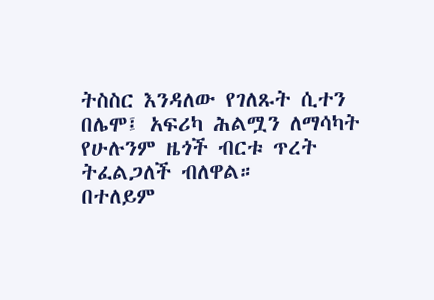ትስስር እንዳለው የገለጹት ሲተን በሌሞ፤ አፍሪካ ሕልሟን ለማሳካት የሁሉንም ዜጎች ብርቱ ጥረት ትፈልጋለች ብለዋል።
በተለይም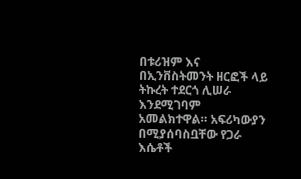በቱሪዝም እና በኢንቨስትመንት ዘርፎች ላይ ትኩረት ተደርጎ ሊሠራ እንደሚገባም አመልክተዋል። አፍሪካውያን በሚያሰባስቧቸው የጋራ እሴቶች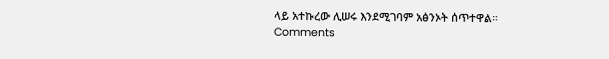ላይ አተኩረው ሊሠሩ እንደሚገባም አፅንኦት ሰጥተዋል።
Comments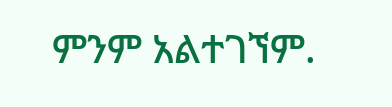ምንም አልተገኘም.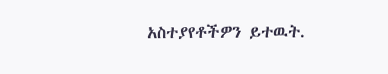አስተያየቶችዎን ይተዉት.